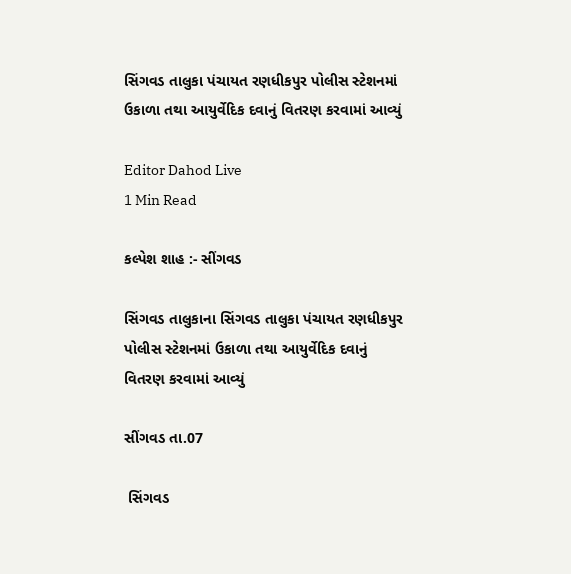સિંગવડ તાલુકા પંચાયત રણધીકપુર પોલીસ સ્ટેશનમાં ઉકાળા તથા આયુર્વેદિક દવાનું વિતરણ કરવામાં આવ્યું

Editor Dahod Live
1 Min Read

કલ્પેશ શાહ :- સીંગવડ

સિંગવડ તાલુકાના સિંગવડ તાલુકા પંચાયત રણધીકપુર પોલીસ સ્ટેશનમાં ઉકાળા તથા આયુર્વેદિક દવાનું વિતરણ કરવામાં આવ્યું

સીંગવડ તા.07

 સિંગવડ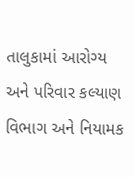તાલુકામાં આરોગ્ય અને પરિવાર કલ્યાણ વિભાગ અને નિયામક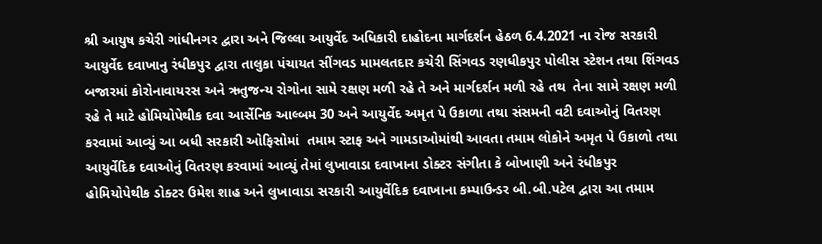શ્રી આયુષ કચેરી ગાંધીનગર દ્વારા અને જિલ્લા આયુર્વેદ અધિકારી દાહોદના માર્ગદર્શન હેઠળ 6.4.2021 ના રોજ સરકારી આયુર્વેદ દવાખાનુ રંધીકપુર દ્વારા તાલુકા પંચાયત સીંગવડ મામલતદાર કચેરી સિંગવડ રણધીકપુર પોલીસ સ્ટેશન તથા શિંગવડ બજારમાં કોરોનાવાયરસ અને ઋતુજન્ય રોગોના સામે રક્ષણ મળી રહે તે અને માર્ગદર્શન મળી રહે તથ  તેના સામે રક્ષણ મળી રહે તે માટે હોમિયોપેથીક દવા આર્સેનિક આલ્બમ 30 અને આયુર્વેદ અમૃત પે ઉકાળા તથા સંસમની વટી દવાઓનું વિતરણ કરવામાં આવ્યું આ બધી સરકારી ઓફિસોમાં  તમામ સ્ટાફ અને ગામડાઓમાંથી આવતા તમામ લોકોને અમૃત પે ઉકાળો તથા આયુર્વેદિક દવાઓનું વિતરણ કરવામાં આવ્યું તેમાં લુખાવાડા દવાખાના ડોક્ટર સંગીતા કે બોખાણી અને રંધીકપુર હોમિયોપેથીક ડોક્ટર ઉમેશ શાહ અને લુખાવાડા સરકારી આયુર્વેદિક દવાખાના કમ્પાઉન્ડર બી.બી.પટેલ દ્વારા આ તમામ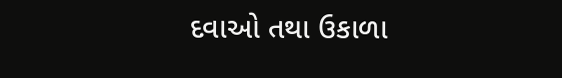દવાઓ તથા ઉકાળા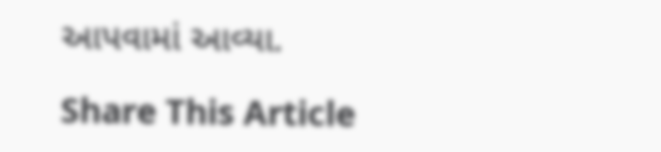આપવામાં આવ્યા.

Share This Article